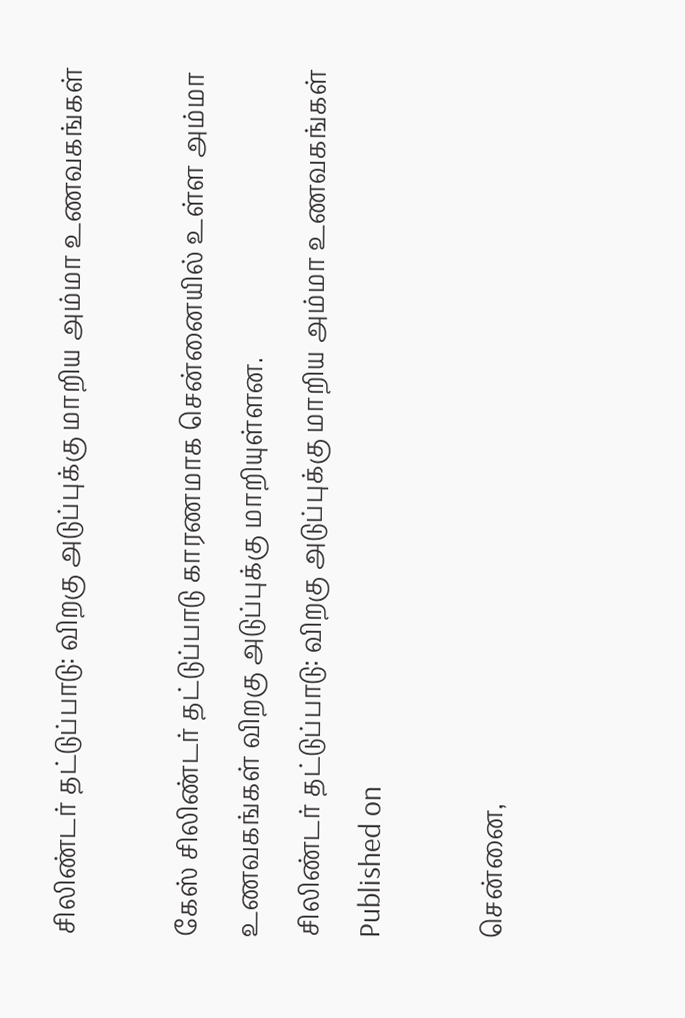சிலிண்டர் தட்டுப்பாடு: விறகு அடுப்புக்கு மாறிய அம்மா உணவகங்கள்

கேஸ் சிலிண்டர் தட்டுப்பாடு காரணமாக சென்னையில் உள்ள அம்மா உணவகங்கள் விறகு அடுப்புக்கு மாறியுள்ளன.
சிலிண்டர் தட்டுப்பாடு: விறகு அடுப்புக்கு மாறிய அம்மா உணவகங்கள்
Published on

சென்னை,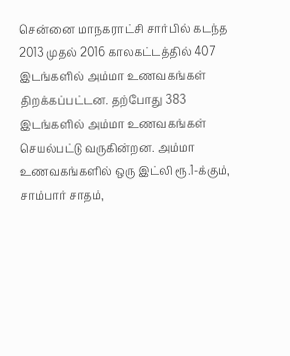சென்னை மாநகராட்சி சார்பில் கடந்த 2013 முதல் 2016 காலகட்டத்தில் 407 இடங்களில் அம்மா உணவகங்கள் திறக்கப்பட்டன. தற்போது 383 இடங்களில் அம்மா உணவகங்கள் செயல்பட்டு வருகின்றன. அம்மா உணவகங்களில் ஒரு இட்லி ரூ.1-க்கும், சாம்பார் சாதம்,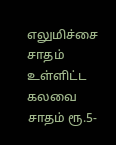எலுமிச்சை சாதம் உள்ளிட்ட கலவை சாதம் ரூ.5-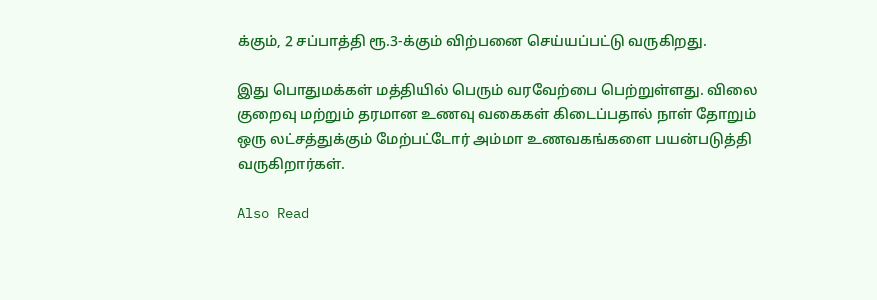க்கும், 2 சப்பாத்தி ரூ.3-க்கும் விற்பனை செய்யப்பட்டு வருகிறது.

இது பொதுமக்கள் மத்தியில் பெரும் வரவேற்பை பெற்றுள்ளது. விலை குறைவு மற்றும் தரமான உணவு வகைகள் கிடைப்பதால் நாள் தோறும் ஒரு லட்சத்துக்கும் மேற்பட்டோர் அம்மா உணவகங்களை பயன்படுத்தி வருகிறார்கள்.

Also Read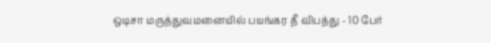ஒடிசா மருத்துவமனையில் பயங்கர தீ விபத்து - 10 பேர்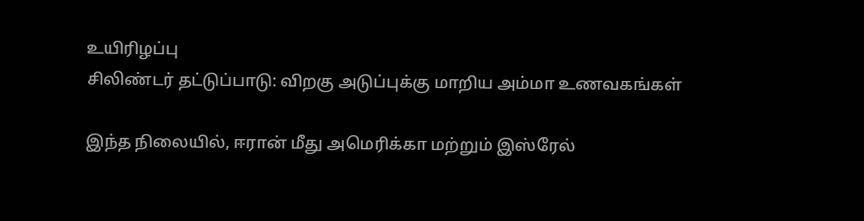உயிரிழப்பு
சிலிண்டர் தட்டுப்பாடு: விறகு அடுப்புக்கு மாறிய அம்மா உணவகங்கள்

இந்த நிலையில், ஈரான் மீது அமெரிக்கா மற்றும் இஸ்ரேல்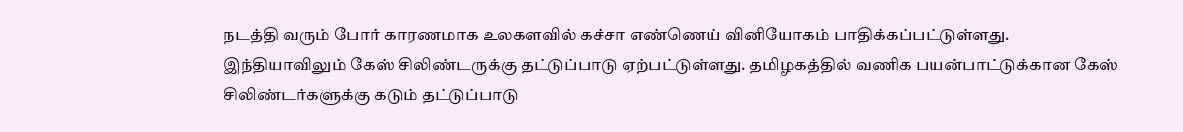நடத்தி வரும் போர் காரணமாக உலகளவில் கச்சா எண்ணெய் வினியோகம் பாதிக்கப்பட்டுள்ளது. இந்தியாவிலும் கேஸ் சிலிண்டருக்கு தட்டுப்பாடு ஏற்பட்டுள்ளது. தமிழகத்தில் வணிக பயன்பாட்டுக்கான கேஸ் சிலிண்டர்களுக்கு கடும் தட்டுப்பாடு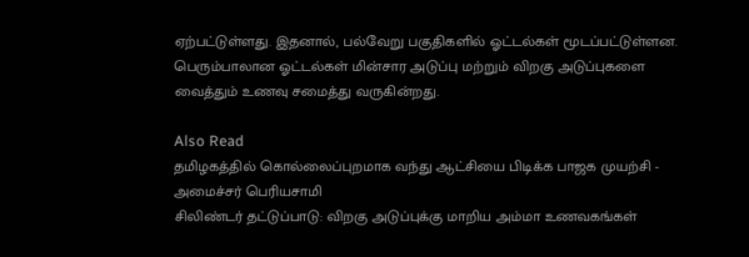ஏற்பட்டுள்ளது. இதனால், பல்வேறு பகுதிகளில் ஓட்டல்கள் மூடப்பட்டுள்ளன. பெரும்பாலான ஓட்டல்கள் மின்சார அடுப்பு மற்றும் விறகு அடுப்புகளை வைத்தும் உணவு சமைத்து வருகின்றது.

Also Read
தமிழகத்தில் கொல்லைப்புறமாக வந்து ஆட்சியை பிடிக்க பாஜக முயற்சி - அமைச்சர் பெரியசாமி
சிலிண்டர் தட்டுப்பாடு: விறகு அடுப்புக்கு மாறிய அம்மா உணவகங்கள்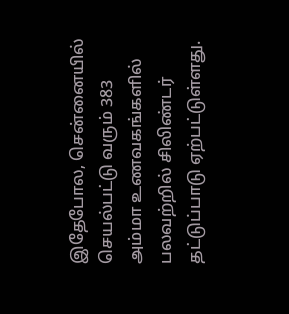இதேபோல, சென்னையில் செயல்பட்டு வரும் 383 அம்மா உணவகங்களில் பலவற்றில் சிலிண்டர் தட்டுப்பாடு ஏற்பட்டுள்ளது.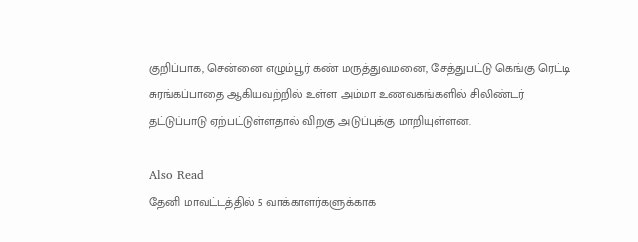குறிப்பாக, சென்னை எழும்பூர் கண் மருத்துவமனை, சேத்துபட்டு கெங்கு ரெட்டி சுரங்கப்பாதை ஆகியவற்றில் உள்ள அம்மா உணவகங்களில் சிலிண்டர் தட்டுப்பாடு ஏற்பட்டுள்ளதால் விறகு அடுப்புக்கு மாறியுள்ளன.

Also Read
தேனி மாவட்டத்தில் 5 வாக்காளர்களுக்காக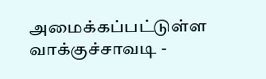அமைக்கப்பட்டுள்ள வாக்குச்சாவடி -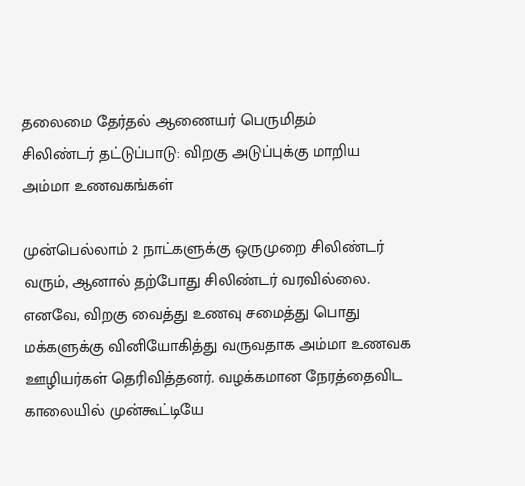தலைமை தேர்தல் ஆணையர் பெருமிதம்
சிலிண்டர் தட்டுப்பாடு: விறகு அடுப்புக்கு மாறிய அம்மா உணவகங்கள்

முன்பெல்லாம் 2 நாட்களுக்கு ஒருமுறை சிலிண்டர் வரும், ஆனால் தற்போது சிலிண்டர் வரவில்லை. எனவே, விறகு வைத்து உணவு சமைத்து பொது மக்களுக்கு வினியோகித்து வருவதாக அம்மா உணவக ஊழியர்கள் தெரிவித்தனர். வழக்கமான நேரத்தைவிட காலையில் முன்கூட்டியே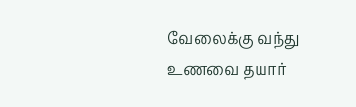வேலைக்கு வந்து உணவை தயார்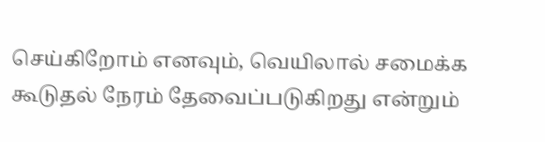செய்கிறோம் எனவும், வெயிலால் சமைக்க கூடுதல் நேரம் தேவைப்படுகிறது என்றும்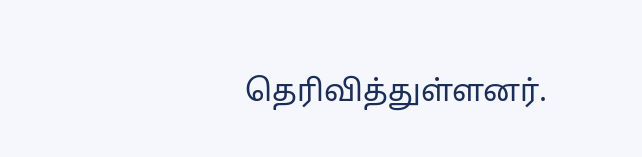தெரிவித்துள்ளனர்.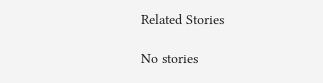Related Stories

No stories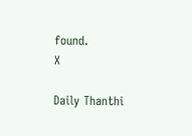found.
X

Daily Thanthi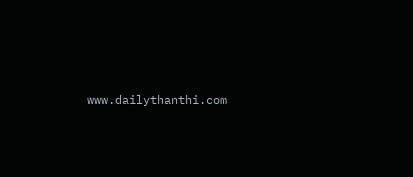www.dailythanthi.com